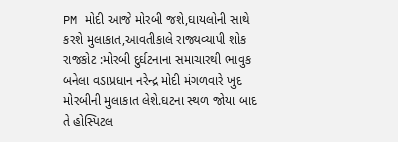PM મોદી આજે મોરબી જશે,ઘાયલોની સાથે કરશે મુલાકાત,આવતીકાલે રાજ્યવ્યાપી શોક
રાજકોટ :મોરબી દુર્ઘટનાના સમાચારથી ભાવુક બનેલા વડાપ્રધાન નરેન્દ્ર મોદી મંગળવારે ખુદ મોરબીની મુલાકાત લેશે.ઘટના સ્થળ જોયા બાદ તે હોસ્પિટલ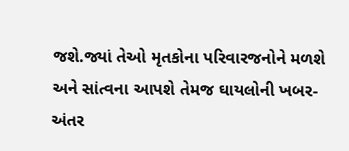જશે.જ્યાં તેઓ મૃતકોના પરિવારજનોને મળશે અને સાંત્વના આપશે તેમજ ઘાયલોની ખબર-અંતર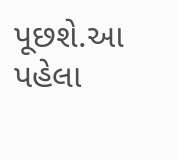પૂછશે.આ પહેલા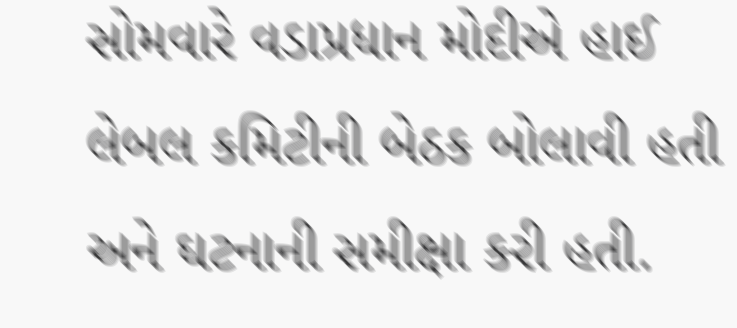સોમવારે વડાપ્રધાન મોદીએ હાઈ લેબલ કમિટીની બેઠક બોલાવી હતી અને ઘટનાની સમીક્ષા કરી હતી.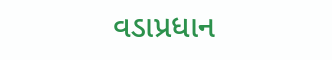વડાપ્રધાન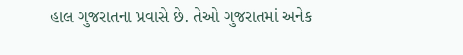હાલ ગુજરાતના પ્રવાસે છે. તેઓ ગુજરાતમાં અનેક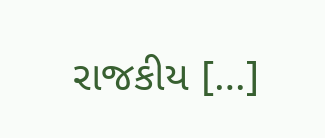રાજકીય […]